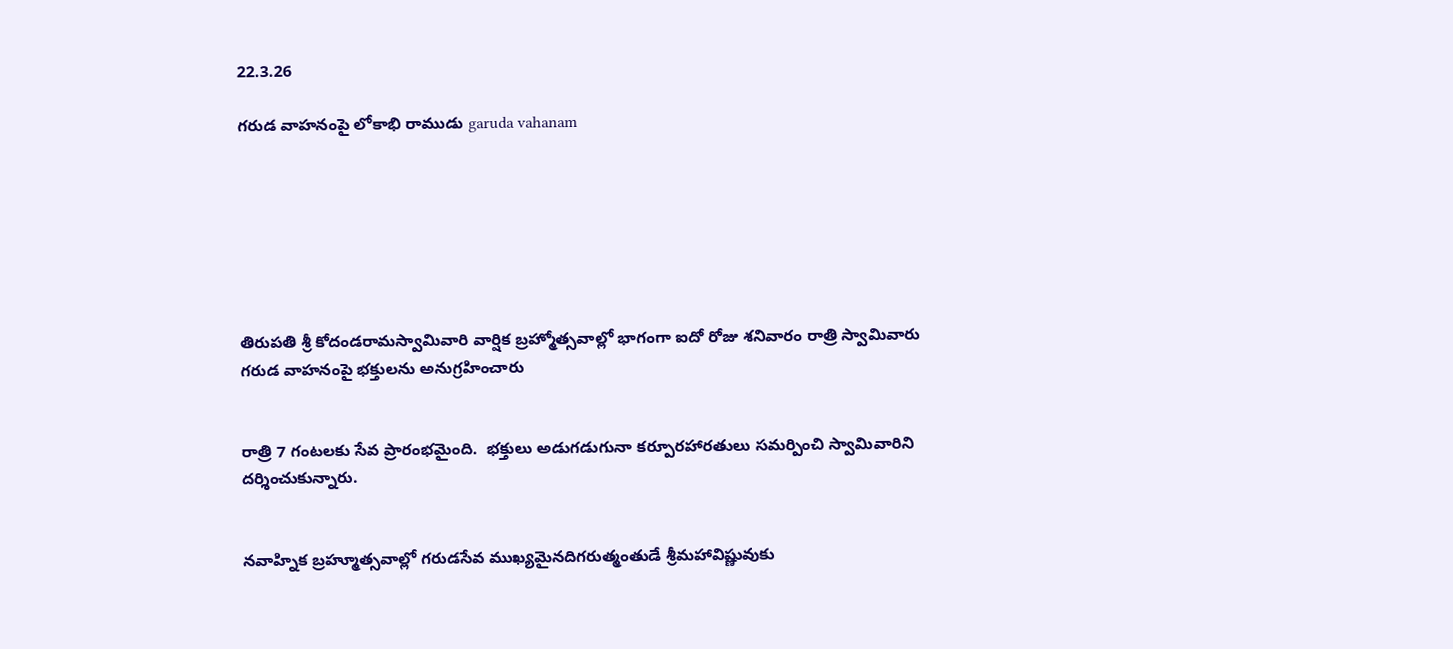22.3.26

గరుడ వాహనంపై లోకాభి రాముడు garuda vahanam







తిరుపతి శ్రీ కోదండరామస్వామివారి వార్షిక బ్రహ్మోత్సవాల్లో భాగంగా ఐదో రోజు శనివారం రాత్రి స్వామివారు గరుడ వాహనంపై భక్తులను అనుగ్రహించారు


రాత్రి 7 గంటలకు సేవ ప్రారంభమైంది.  భక్తులు అడుగడుగునా కర్పూరహారతులు సమర్పించి స్వామివారిని దర్శించుకున్నారు.


నవాహ్నిక బ్రహ్మూత్సవాల్లో గరుడసేవ ముఖ్యమైనదిగరుత్మంతుడే శ్రీమహావిష్ణువుకు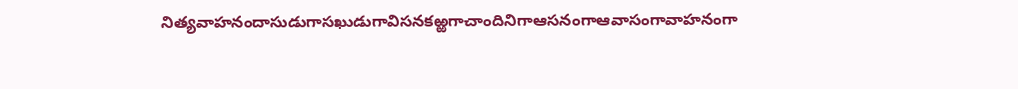నిత్యవాహనందాసుడుగాసఖుడుగావిసనకఱ్ఱగాచాందినిగాఆసనంగాఆవాసంగావాహనంగా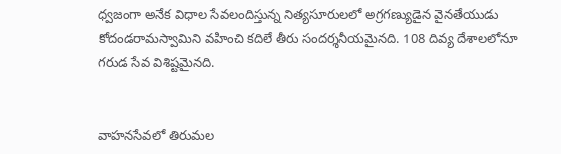ధ్వజంగా అనేక విధాల సేవలందిస్తున్న నిత్యసూరులలో అగ్రగణ్యుడైన వైనతేయుడు కోదండరామస్వామిని వహించి కదిలే తీరు సందర్శనీయమైనది. 108 దివ్య దేశాలలోనూ గరుడ సేవ విశిష్టమైనది.


వాహ‌న‌సేవ‌లో తిరుమ‌ల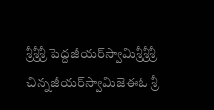శ్రీశ్రీశ్రీ పెద్దజీయ‌ర్‌స్వామిశ్రీశ్రీశ్రీ చిన్నజీయ‌ర్‌స్వామిజెఈఓ శ్రీ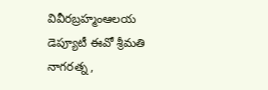వివీరబ్రహ్మంఆలయ డెప్యూటీ ఈవో శ్రీమతి నాగరత్న ,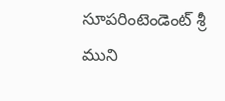సూపరింటెండెంట్‌ శ్రీ ముని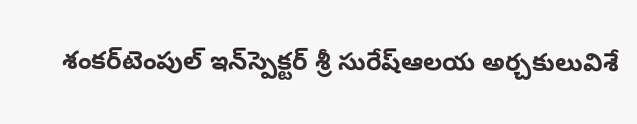శంక‌ర్‌టెంపుల్‌ ఇన్‌స్పెక్టర్ శ్రీ సురేష్‌ఆలయ అర్చకులువిశే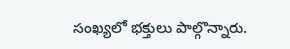సంఖ్యలో భక్తులు పాల్గొన్నారు.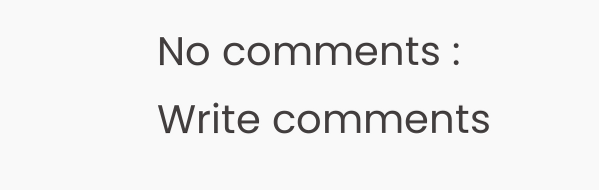No comments :
Write comments